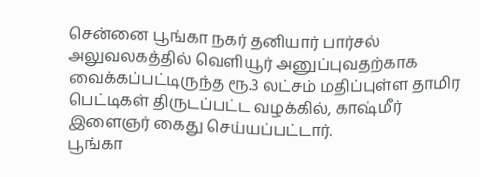சென்னை பூங்கா நகர் தனியார் பார்சல் அலுவலகத்தில் வெளியூர் அனுப்புவதற்காக வைக்கப்பட்டிருந்த ரூ.3 லட்சம் மதிப்புள்ள தாமிர பெட்டிகள் திருடப்பட்ட வழக்கில், காஷ்மீர் இளைஞர் கைது செய்யப்பட்டார்.
பூங்கா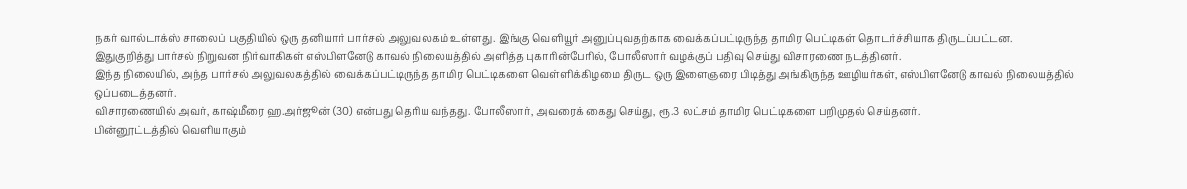நகர் வால்டாக்ஸ் சாலைப் பகுதியில் ஒரு தனியார் பார்சல் அலுவலகம் உள்ளது. இங்கு வெளியூர் அனுப்புவதற்காக வைக்கப்பட்டிருந்த தாமிர பெட்டிகள் தொடர்ச்சியாக திருடப்பட்டன.
இதுகுறித்து பார்சல் நிறுவன நிர்வாகிகள் எஸ்பிளனேடு காவல் நிலையத்தில் அளித்த புகாரின்பேரில், போலீஸார் வழக்குப் பதிவு செய்து விசாரணை நடத்தினர்.
இந்த நிலையில், அந்த பார்சல் அலுவலகத்தில் வைக்கப்பட்டிருந்த தாமிர பெட்டிகளை வெள்ளிக்கிழமை திருட ஒரு இளைஞரை பிடித்து அங்கிருந்த ஊழியர்கள், எஸ்பிளனேடு காவல் நிலையத்தில் ஒப்படைத்தனர்.
விசாரணையில் அவர், காஷ்மீரை ஹ.அர்ஜூன் (30) என்பது தெரிய வந்தது. போலீஸார், அவரைக் கைது செய்து, ரூ.3 லட்சம் தாமிர பெட்டிகளை பறிமுதல் செய்தனர்.
பின்னூட்டத்தில் வெளியாகும்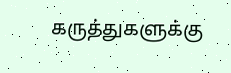கருத்துகளுக்கு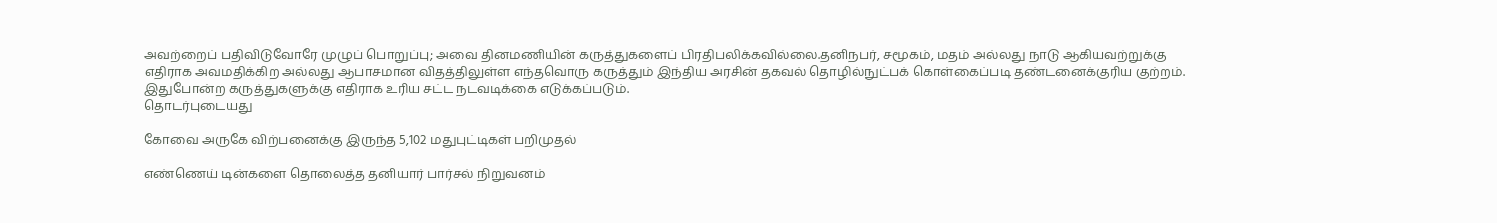அவற்றைப் பதிவிடுவோரே முழுப் பொறுப்பு; அவை தினமணியின் கருத்துகளைப் பிரதிபலிக்கவில்லை.தனிநபர், சமூகம், மதம் அல்லது நாடு ஆகியவற்றுக்கு எதிராக அவமதிக்கிற அல்லது ஆபாசமான விதத்திலுள்ள எந்தவொரு கருத்தும் இந்திய அரசின் தகவல் தொழில்நுட்பக் கொள்கைப்படி தண்டனைக்குரிய குற்றம். இதுபோன்ற கருத்துகளுக்கு எதிராக உரிய சட்ட நடவடிக்கை எடுக்கப்படும்.
தொடர்புடையது

கோவை அருகே விற்பனைக்கு இருந்த 5,102 மதுபுட்டிகள் பறிமுதல்

எண்ணெய் டின்களை தொலைத்த தனியார் பார்சல் நிறுவனம்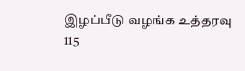இழப்பீடு வழங்க உத்தரவு
115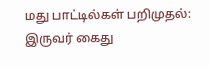மது பாட்டில்கள் பறிமுதல்: இருவர் கைது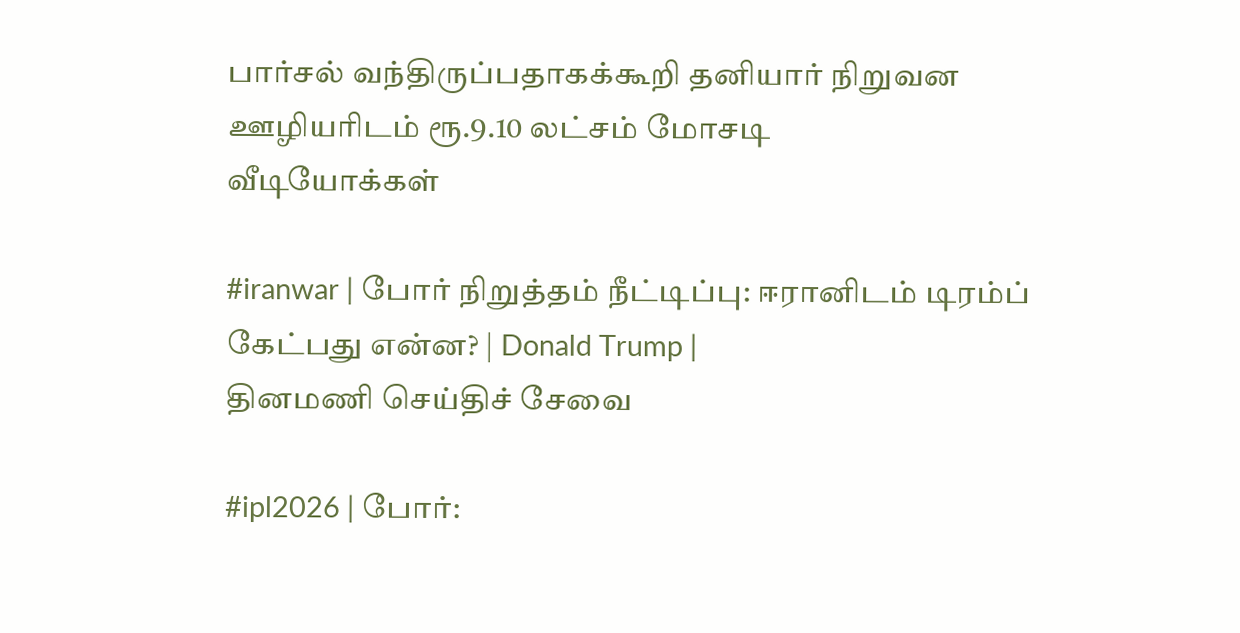பார்சல் வந்திருப்பதாகக்கூறி தனியார் நிறுவன ஊழியரிடம் ரூ.9.10 லட்சம் மோசடி
வீடியோக்கள்

#iranwar | போர் நிறுத்தம் நீட்டிப்பு: ஈரானிடம் டிரம்ப் கேட்பது என்ன? | Donald Trump |
தினமணி செய்திச் சேவை

#ipl2026 | போர்: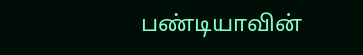பண்டியாவின்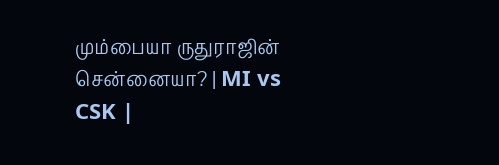மும்பையா ருதுராஜின் சென்னையா? | MI vs CSK |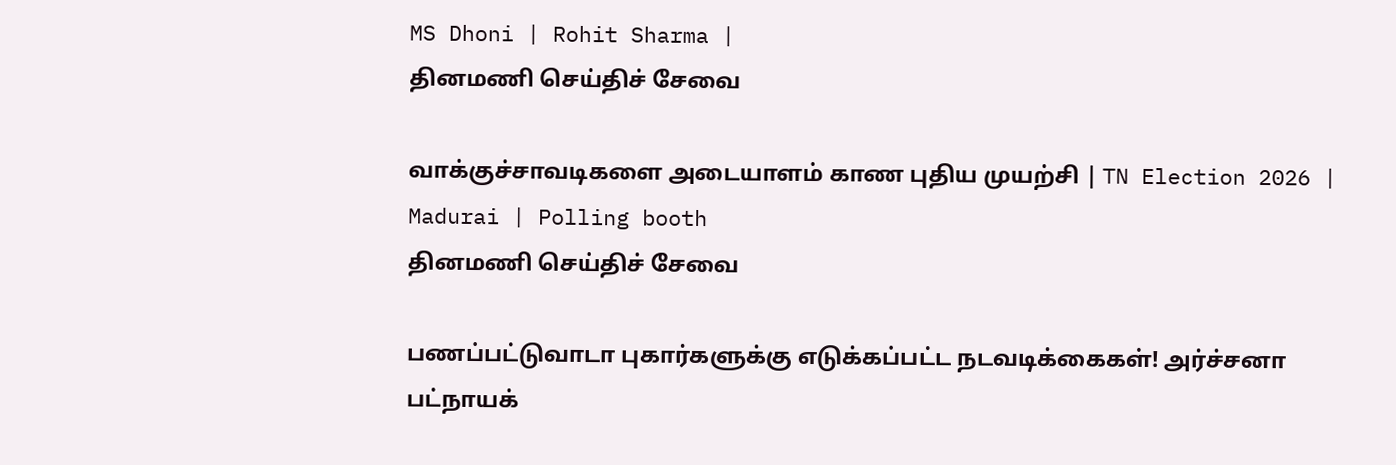MS Dhoni | Rohit Sharma |
தினமணி செய்திச் சேவை

வாக்குச்சாவடிகளை அடையாளம் காண புதிய முயற்சி | TN Election 2026 | Madurai | Polling booth
தினமணி செய்திச் சேவை

பணப்பட்டுவாடா புகார்களுக்கு எடுக்கப்பட்ட நடவடிக்கைகள்! அர்ச்சனா பட்நாயக்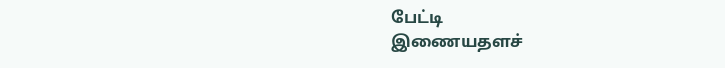பேட்டி
இணையதளச்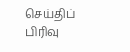செய்திப் பிரிவு